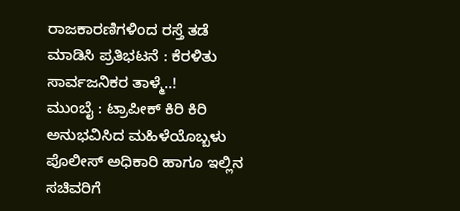ರಾಜಕಾರಣಿಗಳಿಂದ ರಸ್ತೆ ತಡೆ ಮಾಡಿಸಿ ಪ್ರತಿಭಟನೆ : ಕೆರಳಿತು ಸಾರ್ವಜನಿಕರ ತಾಳ್ಮೆ..!
ಮುಂಬೈ : ಟ್ರಾಪೀಕ್ ಕಿರಿ ಕಿರಿ ಅನುಭವಿಸಿದ ಮಹಿಳೆಯೊಬ್ಬಳು ಪೊಲೀಸ್ ಅಧಿಕಾರಿ ಹಾಗೂ ಇಲ್ಲಿನ ಸಚಿವರಿಗೆ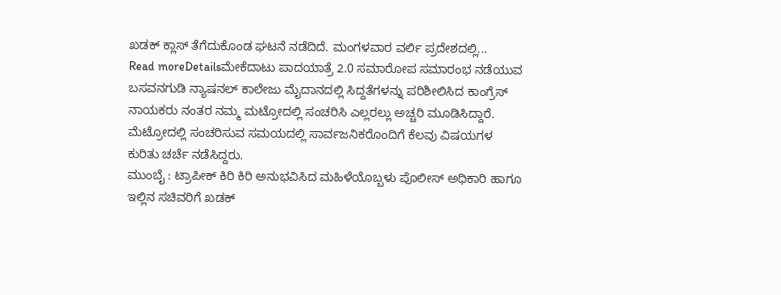ಖಡಕ್ ಕ್ಲಾಸ್ ತೆಗೆದುಕೊಂಡ ಘಟನೆ ನಡೆದಿದೆ. ಮಂಗಳವಾರ ವರ್ಲಿ ಪ್ರದೇಶದಲ್ಲಿ...
Read moreDetailsಮೇಕೆದಾಟು ಪಾದಯಾತ್ರೆ 2.0 ಸಮಾರೋಪ ಸಮಾರಂಭ ನಡೆಯುವ ಬಸವನಗುಡಿ ನ್ಯಾಷನಲ್ ಕಾಲೇಜು ಮೈದಾನದಲ್ಲಿ ಸಿದ್ದತೆಗಳನ್ನು ಪರಿಶೀಲಿಸಿದ ಕಾಂಗ್ರೆಸ್ ನಾಯಕರು ನಂತರ ನಮ್ಮ ಮಟ್ರೋದಲ್ಲಿ ಸಂಚರಿಸಿ ಎಲ್ಲರಲ್ಲು ಅಚ್ಚರಿ ಮೂಡಿಸಿದ್ದಾರೆ. ಮೆಟ್ರೋದಲ್ಲಿ ಸಂಚರಿಸುವ ಸಮಯದಲ್ಲಿ ಸಾರ್ವಜನಿಕರೊಂದಿಗೆ ಕೆಲವು ವಿಷಯಗಳ ಕುರಿತು ಚರ್ಚೆ ನಡೆಸಿದ್ದರು.
ಮುಂಬೈ : ಟ್ರಾಪೀಕ್ ಕಿರಿ ಕಿರಿ ಅನುಭವಿಸಿದ ಮಹಿಳೆಯೊಬ್ಬಳು ಪೊಲೀಸ್ ಅಧಿಕಾರಿ ಹಾಗೂ ಇಲ್ಲಿನ ಸಚಿವರಿಗೆ ಖಡಕ್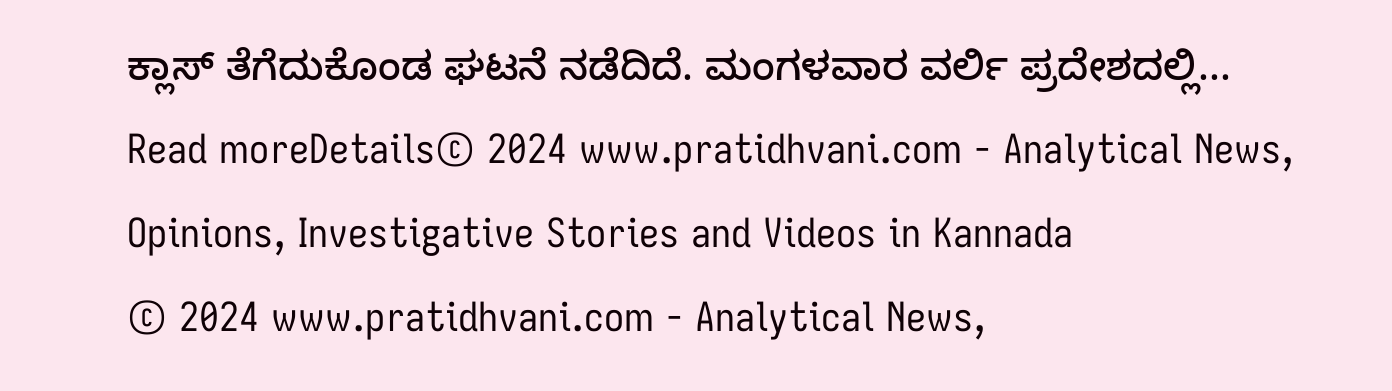ಕ್ಲಾಸ್ ತೆಗೆದುಕೊಂಡ ಘಟನೆ ನಡೆದಿದೆ. ಮಂಗಳವಾರ ವರ್ಲಿ ಪ್ರದೇಶದಲ್ಲಿ...
Read moreDetails© 2024 www.pratidhvani.com - Analytical News, Opinions, Investigative Stories and Videos in Kannada
© 2024 www.pratidhvani.com - Analytical News,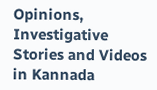Opinions, Investigative Stories and Videos in Kannada